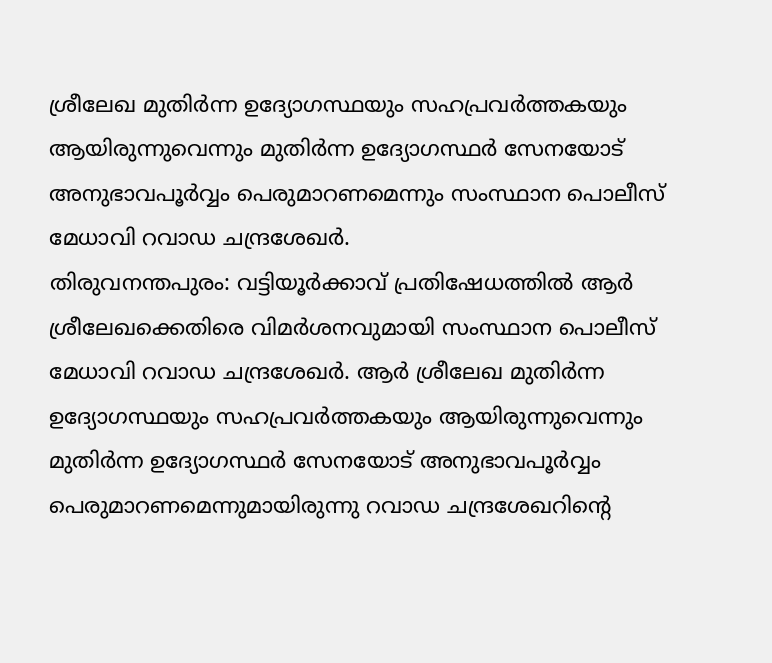ശ്രീലേഖ മുതിർന്ന ഉദ്യോഗസ്ഥയും സഹപ്രവർത്തകയും ആയിരുന്നുവെന്നും മുതിർന്ന ഉദ്യോഗസ്ഥർ സേനയോട് അനുഭാവപൂർവ്വം പെരുമാറണമെന്നും സംസ്ഥാന പൊലീസ് മേധാവി റവാഡ ചന്ദ്രശേഖർ.
തിരുവനന്തപുരം: വട്ടിയൂർക്കാവ് പ്രതിഷേധത്തിൽ ആർ ശ്രീലേഖക്കെതിരെ വിമർശനവുമായി സംസ്ഥാന പൊലീസ് മേധാവി റവാഡ ചന്ദ്രശേഖർ. ആർ ശ്രീലേഖ മുതിർന്ന ഉദ്യോഗസ്ഥയും സഹപ്രവർത്തകയും ആയിരുന്നുവെന്നും മുതിർന്ന ഉദ്യോഗസ്ഥർ സേനയോട് അനുഭാവപൂർവ്വം പെരുമാറണമെന്നുമായിരുന്നു റവാഡ ചന്ദ്രശേഖറിൻ്റെ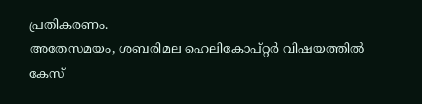പ്രതികരണം.
അതേസമയം, ശബരിമല ഹെലികോപ്റ്റർ വിഷയത്തിൽ കേസ്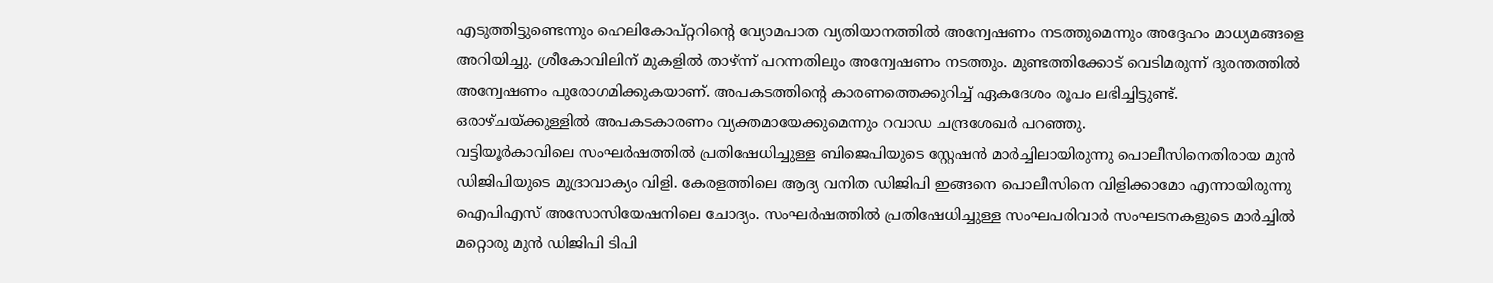എടുത്തിട്ടുണ്ടെന്നും ഹെലികോപ്റ്ററിന്റെ വ്യോമപാത വ്യതിയാനത്തിൽ അന്വേഷണം നടത്തുമെന്നും അദ്ദേഹം മാധ്യമങ്ങളെ അറിയിച്ചു. ശ്രീകോവിലിന് മുകളിൽ താഴ്ന്ന് പറന്നതിലും അന്വേഷണം നടത്തും. മുണ്ടത്തിക്കോട് വെടിമരുന്ന് ദുരന്തത്തിൽ അന്വേഷണം പുരോഗമിക്കുകയാണ്. അപകടത്തിന്റെ കാരണത്തെക്കുറിച്ച് ഏകദേശം രൂപം ലഭിച്ചിട്ടുണ്ട്. ഒരാഴ്ചയ്ക്കുള്ളിൽ അപകടകാരണം വ്യക്തമായേക്കുമെന്നും റവാഡ ചന്ദ്രശേഖർ പറഞ്ഞു.
വട്ടിയൂർകാവിലെ സംഘർഷത്തിൽ പ്രതിഷേധിച്ചുള്ള ബിജെപിയുടെ സ്റ്റേഷൻ മാർച്ചിലായിരുന്നു പൊലീസിനെതിരായ മുൻ ഡിജിപിയുടെ മുദ്രാവാക്യം വിളി. കേരളത്തിലെ ആദ്യ വനിത ഡിജിപി ഇങ്ങനെ പൊലീസിനെ വിളിക്കാമോ എന്നായിരുന്നു ഐപിഎസ് അസോസിയേഷനിലെ ചോദ്യം. സംഘർഷത്തിൽ പ്രതിഷേധിച്ചുള്ള സംഘപരിവാർ സംഘടനകളുടെ മാർച്ചിൽ മറ്റൊരു മുൻ ഡിജിപി ടിപി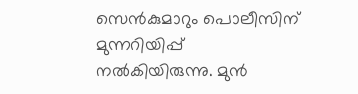സെൻകുമാറും പൊലീസിന് മുന്നറിയിപ്പ് നൽകിയിരുന്നു. മുൻ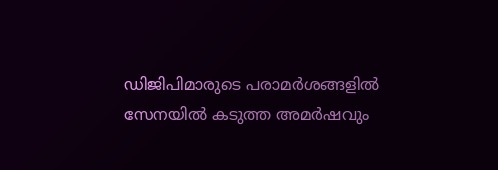ഡിജിപിമാരുടെ പരാമർശങ്ങളിൽ സേനയിൽ കടുത്ത അമർഷവും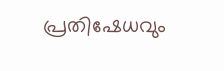പ്രതിഷേധവും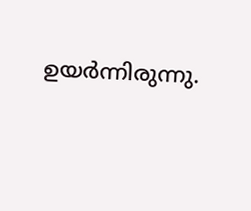ഉയർന്നിരുന്നു.